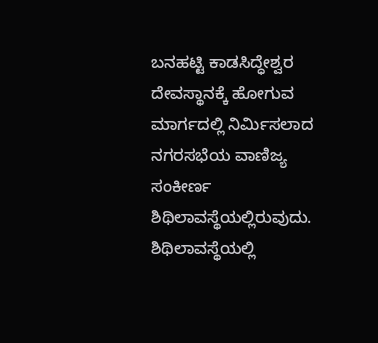ಬನಹಟ್ಟಿ ಕಾಡಸಿದ್ಧೇಶ್ವರ ದೇವಸ್ಥಾನಕ್ಕೆ ಹೋಗುವ ಮಾರ್ಗದಲ್ಲಿ ನಿರ್ಮಿಸಲಾದ ನಗರಸಭೆಯ ವಾಣಿಜ್ಯ ಸಂಕೀರ್ಣ ಶಿಥಿಲಾವಸ್ಥೆಯಲ್ಲಿರುವುದು.
ಶಿಥಿಲಾವಸ್ಥೆಯಲ್ಲಿ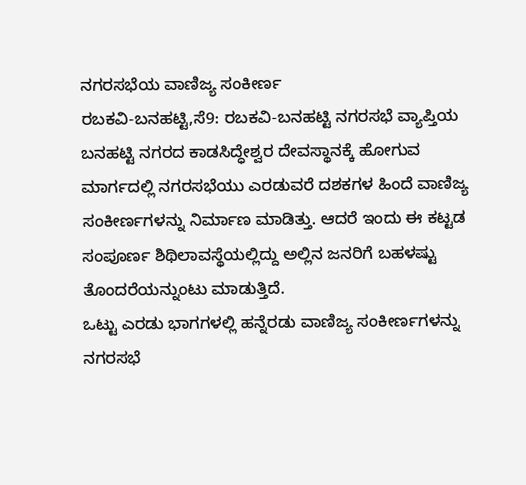ನಗರಸಭೆಯ ವಾಣಿಜ್ಯ ಸಂಕೀರ್ಣ
ರಬಕವಿ-ಬನಹಟ್ಟಿ,ಸೆ9: ರಬಕವಿ-ಬನಹಟ್ಟಿ ನಗರಸಭೆ ವ್ಯಾಪ್ತಿಯ ಬನಹಟ್ಟಿ ನಗರದ ಕಾಡಸಿದ್ಧೇಶ್ವರ ದೇವಸ್ಥಾನಕ್ಕೆ ಹೋಗುವ ಮಾರ್ಗದಲ್ಲಿ ನಗರಸಭೆಯು ಎರಡುವರೆ ದಶಕಗಳ ಹಿಂದೆ ವಾಣಿಜ್ಯ ಸಂಕೀರ್ಣಗಳನ್ನು ನಿರ್ಮಾಣ ಮಾಡಿತ್ತು. ಆದರೆ ಇಂದು ಈ ಕಟ್ಟಡ ಸಂಪೂರ್ಣ ಶಿಥಿಲಾವಸ್ಥೆಯಲ್ಲಿದ್ದು ಅಲ್ಲಿನ ಜನರಿಗೆ ಬಹಳಷ್ಟು ತೊಂದರೆಯನ್ನುಂಟು ಮಾಡುತ್ತಿದೆ.
ಒಟ್ಟು ಎರಡು ಭಾಗಗಳಲ್ಲಿ ಹನ್ನೆರಡು ವಾಣಿಜ್ಯ ಸಂಕೀರ್ಣಗಳನ್ನು ನಗರಸಭೆ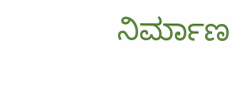ನಿರ್ಮಾಣ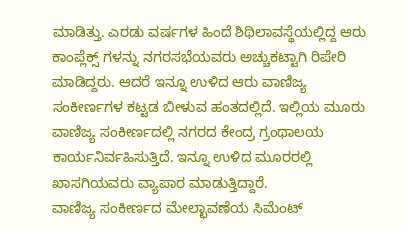ಮಾಡಿತ್ತು. ಎರಡು ವರ್ಷಗಳ ಹಿಂದೆ ಶಿಥಿಲಾವಸ್ಥೆಯಲ್ಲಿದ್ದ ಆರು ಕಾಂಪ್ಲೆಕ್ಸ್ ಗಳನ್ನು ನಗರಸಭೆಯವರು ಅಚ್ಚುಕಟ್ಟಾಗಿ ರಿಪೇರಿ ಮಾಡಿದ್ದರು. ಆದರೆ ಇನ್ನೂ ಉಳಿದ ಆರು ವಾಣಿಜ್ಯ ಸಂಕೀರ್ಣಗಳ ಕಟ್ಟಡ ಬೀಳುವ ಹಂತದಲ್ಲಿದೆ. ಇಲ್ಲಿಯ ಮೂರು ವಾಣಿಜ್ಯ ಸಂಕೀರ್ಣದಲ್ಲಿ ನಗರದ ಕೇಂದ್ರ ಗ್ರಂಥಾಲಯ ಕಾರ್ಯನಿರ್ವಹಿಸುತ್ತಿದೆ. ಇನ್ನೂ ಉಳಿದ ಮೂರರಲ್ಲಿ ಖಾಸಗಿಯವರು ವ್ಯಾಪಾರ ಮಾಡುತ್ತಿದ್ದಾರೆ.
ವಾಣಿಜ್ಯ ಸಂಕೀರ್ಣದ ಮೇಲ್ಛಾವಣೆಯ ಸಿಮೆಂಟ್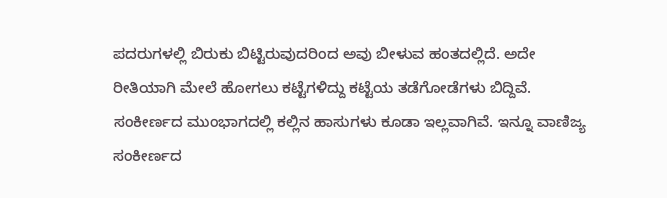ಪದರುಗಳಲ್ಲಿ ಬಿರುಕು ಬಿಟ್ಟಿರುವುದರಿಂದ ಅವು ಬೀಳುವ ಹಂತದಲ್ಲಿದೆ. ಅದೇ ರೀತಿಯಾಗಿ ಮೇಲೆ ಹೋಗಲು ಕಟ್ಟೆಗಳಿದ್ದು ಕಟ್ಟೆಯ ತಡೆಗೋಡೆಗಳು ಬಿದ್ದಿವೆ.
ಸಂಕೀರ್ಣದ ಮುಂಭಾಗದಲ್ಲಿ ಕಲ್ಲಿನ ಹಾಸುಗಳು ಕೂಡಾ ಇಲ್ಲವಾಗಿವೆ. ಇನ್ನೂ ವಾಣಿಜ್ಯ ಸಂಕೀರ್ಣದ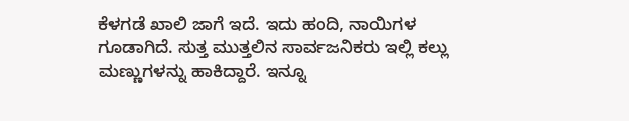ಕೆಳಗಡೆ ಖಾಲಿ ಜಾಗೆ ಇದೆ. ಇದು ಹಂದಿ, ನಾಯಿಗಳ ಗೂಡಾಗಿದೆ. ಸುತ್ತ ಮುತ್ತಲಿನ ಸಾರ್ವಜನಿಕರು ಇಲ್ಲಿ ಕಲ್ಲು ಮಣ್ಣುಗಳನ್ನು ಹಾಕಿದ್ದಾರೆ. ಇನ್ನೂ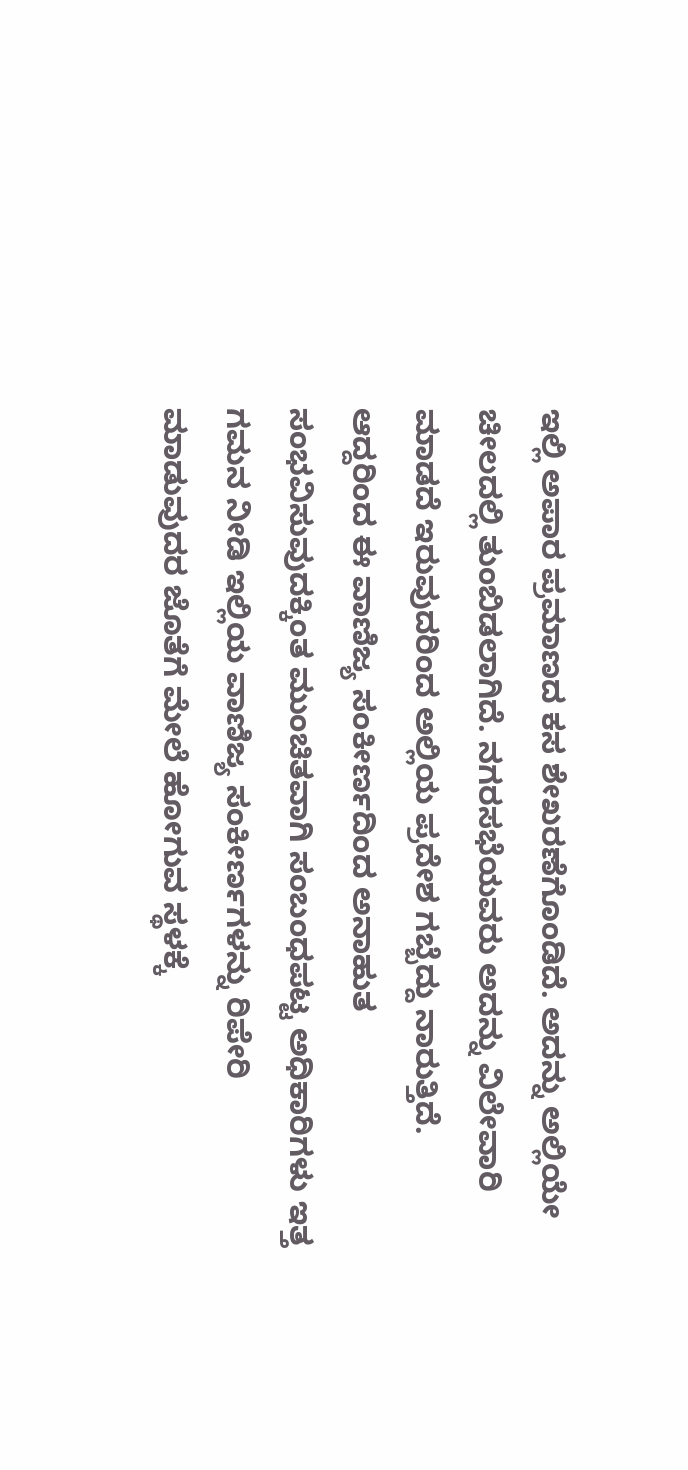ಇಲ್ಲಿ ಅಪಾರ ಪ್ರಮಾಣದ ಕಸ ಶೇಖರಣೆಗೊಂಡಿದೆ. ಅದನ್ನು ಅಲ್ಲಿಯೇ ಚೀಲದಲ್ಲಿ ತುಂಬಿಡಲಾಗಿದೆ. ನಗರಸಭೆಯವರು ಅದನ್ನು ವಿಲೇವಾರಿ ಮಾಡದೆ ಇರುವುದರಿಂದ ಅಲ್ಲಿಯ ಪ್ರದೇಶ ಗಬ್ಬೆದ್ದು ನಾರುತ್ತಿದೆ.
ಆದ್ದರಿಂದ ಈ ವಾಣಿಜ್ಯ ಸಂಕೀರ್ಣದಿಂದ ಅನಾಹುತ ಸಂಭವಿಸುವುದಕ್ಕಿಂತ ಮುಂಚಿತವಾಗಿ ಸಂಬಂಧಪಟ್ಟ ಅಧಿಕಾರಿಗಳು ಇತ್ತ ಗಮನ ನೀಡಿ ಇಲ್ಲಿಯ ವಾಣಿಜ್ಯ ಸಂಕೀರ್ಣಗಳನ್ನು ರಿಪೇರಿ ಮಾಡುವುದರ ಜೊತೆಗೆ ಮೇಲೆ ಹೋಗುವ ಸ್ಥಳಕ್ಕೆ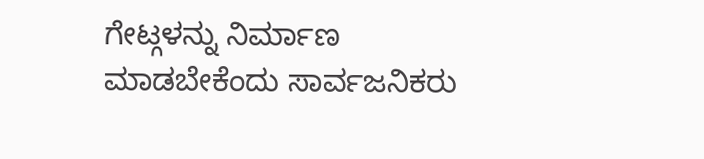ಗೇಟ್ಗಳನ್ನು ನಿರ್ಮಾಣ ಮಾಡಬೇಕೆಂದು ಸಾರ್ವಜನಿಕರು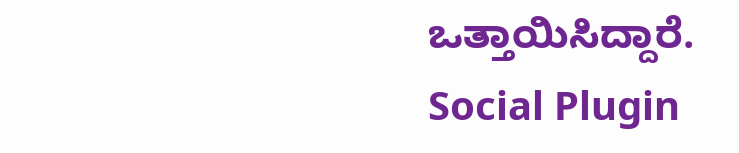ಒತ್ತಾಯಿಸಿದ್ದಾರೆ.
Social Plugin